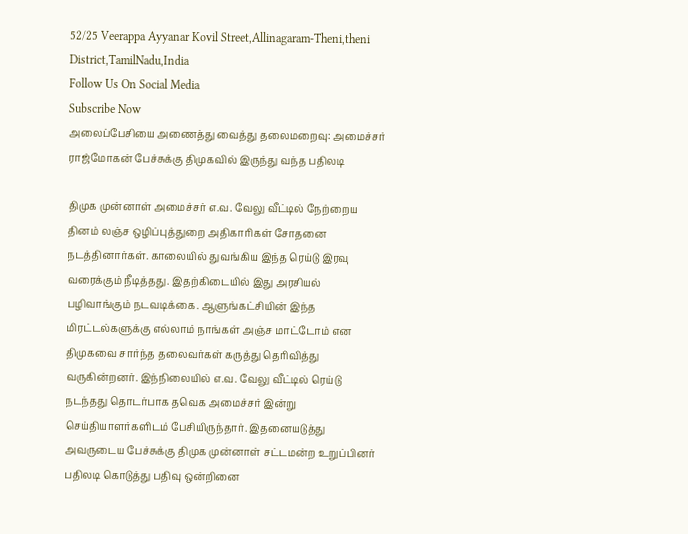52/25 Veerappa Ayyanar Kovil Street,Allinagaram-Theni,theni District,TamilNadu,India
Follow Us On Social Media
Subscribe Now
அலைப்பேசியை அணைத்து வைத்து தலைமறைவு: அமைச்சர் ராஜ்மோகன் பேச்சுக்கு திமுகவில் இருந்து வந்த பதிலடி

திமுக முன்னாள் அமைச்சர் எ.வ. வேலு வீட்டில் நேற்றைய தினம் லஞ்ச ஒழிப்புத்துறை அதிகாரிகள் சோதனை நடத்தினார்கள். காலையில் துவங்கிய இந்த ரெய்டு இரவு வரைக்கும் நீடித்தது. இதற்கிடையில் இது அரசியல் பழிவாங்கும் நடவடிக்கை. ஆளுங்கட்சியின் இந்த மிரட்டல்களுக்கு எல்லாம் நாங்கள் அஞ்ச மாட்டோம் என திமுகவை சார்ந்த தலைவர்கள் கருத்து தெரிவித்து வருகின்றனர். இந்நிலையில் எ.வ. வேலு வீட்டில் ரெய்டு நடந்தது தொடர்பாக தவெக அமைச்சர் இன்று செய்தியாளர்களிடம் பேசியிருந்தார். இதனையடுத்து அவருடைய பேச்சுக்கு திமுக முன்னாள் சட்டமன்ற உறுப்பினர் பதிலடி கொடுத்து பதிவு ஒன்றினை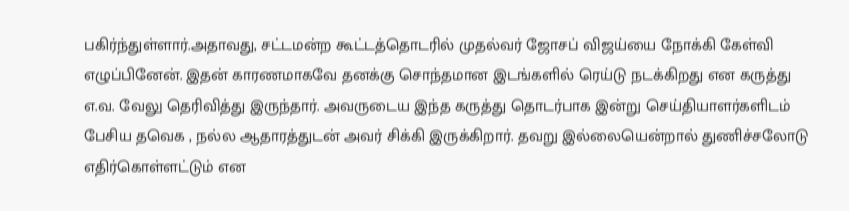பகிர்ந்துள்ளார்.அதாவது, சட்டமன்ற கூட்டத்தொடரில் முதல்வர் ஜோசப் விஜய்யை நோக்கி கேள்வி எழுப்பினேன். இதன் காரணமாகவே தனக்கு சொந்தமான இடங்களில் ரெய்டு நடக்கிறது என கருத்து எ.வ. வேலு தெரிவித்து இருந்தார். அவருடைய இந்த கருத்து தொடர்பாக இன்று செய்தியாளர்களிடம் பேசிய தவெக , நல்ல ஆதாரத்துடன் அவர் சிக்கி இருக்கிறார். தவறு இல்லையென்றால் துணிச்சலோடு எதிர்கொள்ளட்டும் என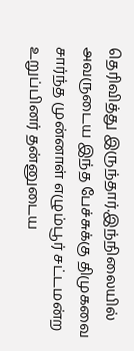தெரிவித்து இருந்தார்.இந்நிலையில் அவருடைய இந்த பேச்சுக்கு திமுகவை சார்ந்த முன்னாள் எழும்பூர் சட்டமன்ற உறுப்பினர் தன்னுடைய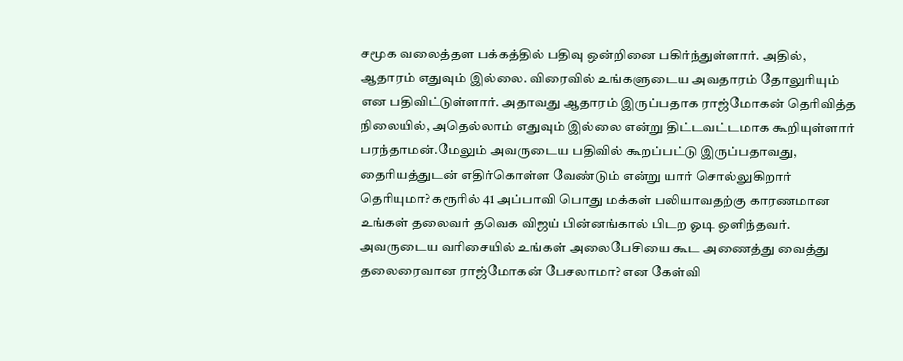சமூக வலைத்தள பக்கத்தில் பதிவு ஒன்றினை பகிர்ந்துள்ளார். அதில், ஆதாரம் எதுவும் இல்லை. விரைவில் உங்களுடைய அவதாரம் தோலுரியும் என பதிவிட்டுள்ளார். அதாவது ஆதாரம் இருப்பதாக ராஜ்மோகன் தெரிவித்த நிலையில், அதெல்லாம் எதுவும் இல்லை என்று திட்டவட்டமாக கூறியுள்ளார் பரந்தாமன்.மேலும் அவருடைய பதிவில் கூறப்பட்டு இருப்பதாவது, தைரியத்துடன் எதிர்கொள்ள வேண்டும் என்று யார் சொல்லுகிறார் தெரியுமா? கரூரில் 41 அப்பாவி பொது மக்கள் பலியாவதற்கு காரணமான உங்கள் தலைவர் தவெக விஜய் பின்னங்கால் பிடற ஓடி ஒளிந்தவர். அவருடைய வரிசையில் உங்கள் அலைபேசியை கூட அணைத்து வைத்து தலைரைவான ராஜ்மோகன் பேசலாமா? என கேள்வி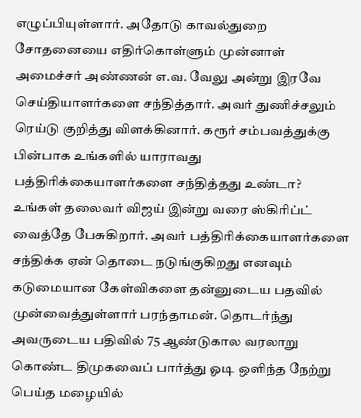எழுப்பியுள்ளார். அதோடு காவல்துறை சோதனையை எதிர்கொள்ளும் முன்னாள் அமைச்சர் அண்ணன் எ.வ. வேலு அன்று இரவே செய்தியாளர்களை சந்தித்தார். அவர் துணிச்சலும் ரெய்டு குறித்து விளக்கினார். கரூர் சம்பவத்துக்கு பின்பாக உங்களில் யாராவது பத்திரிக்கையாளர்களை சந்தித்தது உண்டா? உங்கள் தலைவர் விஜய் இன்று வரை ஸ்கிரிப்ட் வைத்தே பேசுகிறார். அவர் பத்திரிக்கையாளர்களை சந்திக்க ஏன் தொடை நடுங்குகிறது எனவும் கடுமையான கேள்விகளை தன்னுடைய பதவில் முன்வைத்துள்ளார் பரந்தாமன். தொடர்ந்து அவருடைய பதிவில் 75 ஆண்டுகால வரலாறு கொண்ட திமுகவைப் பார்த்து ஓடி ஒளிந்த நேற்று பெய்த மழையில்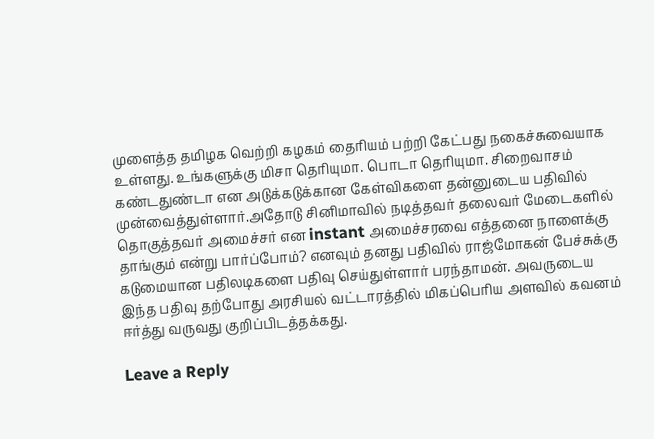முளைத்த தமிழக வெற்றி கழகம் தைரியம் பற்றி கேட்பது நகைச்சுவையாக உள்ளது. உங்களுக்கு மிசா தெரியுமா. பொடா தெரியுமா. சிறைவாசம் கண்டதுண்டா என அடுக்கடுக்கான கேள்விகளை தன்னுடைய பதிவில் முன்வைத்துள்ளார்.அதோடு சினிமாவில் நடித்தவர் தலைவர் மேடைகளில் தொகுத்தவர் அமைச்சர் என instant அமைச்சரவை எத்தனை நாளைக்கு தாங்கும் என்று பார்ப்போம்? எனவும் தனது பதிவில் ராஜ்மோகன் பேச்சுக்கு கடுமையான பதிலடிகளை பதிவு செய்துள்ளார் பரந்தாமன். அவருடைய இந்த பதிவு தற்போது அரசியல் வட்டாரத்தில் மிகப்பெரிய அளவில் கவனம் ஈர்த்து வருவது குறிப்பிடத்தக்கது.

Leave a Reply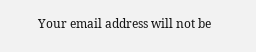Your email address will not be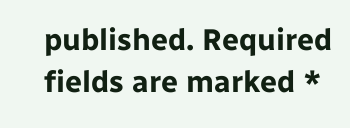published. Required fields are marked *